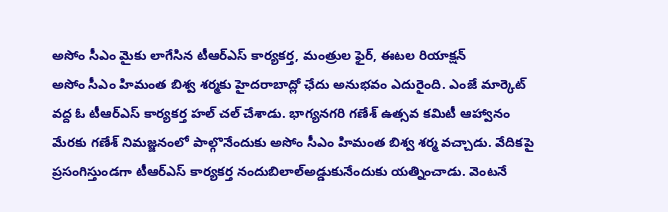అసోం సీఎం మైకు లాగేసిన టీఆర్ఎస్ కార్యకర్త, మంత్రుల ఫైర్, ఈటల రియాక్షన్
అసోం సీఎం హిమంత బిశ్వ శర్మకు హైదరాబాద్లో ఛేదు అనుభవం ఎదురైంది. ఎంజే మార్కెట్ వద్ద ఓ టీఆర్ఎస్ కార్యకర్త హల్ చల్ చేశాడు. భాగ్యనగరి గణేశ్ ఉత్సవ కమిటీ ఆహ్వానం మేరకు గణేశ్ నిమజ్జనంలో పాల్గొనేందుకు అసోం సీఎం హిమంత బిశ్వ శర్మ వచ్చాడు. వేదికపై ప్రసంగిస్తుండగా టీఆర్ఎస్ కార్యకర్త నందుబిలాల్అడ్డుకునేందుకు యత్నించాడు. వెంటనే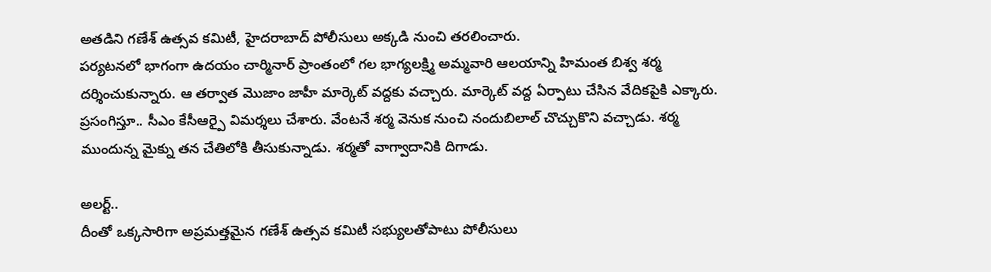అతడిని గణేశ్ ఉత్సవ కమిటీ, హైదరాబాద్ పోలీసులు అక్కడి నుంచి తరలించారు.
పర్యటనలో భాగంగా ఉదయం చార్మినార్ ప్రాంతంలో గల భాగ్యలక్ష్మి అమ్మవారి ఆలయాన్ని హిమంత బిశ్వ శర్మ దర్శించుకున్నారు. ఆ తర్వాత మొజాం జాహీ మార్కెట్ వద్దకు వచ్చారు. మార్కెట్ వద్ద ఏర్పాటు చేసిన వేదికపైకి ఎక్కారు. ప్రసంగిస్తూ.. సీఎం కేసీఆర్పై విమర్శలు చేశారు. వేంటనే శర్మ వెనుక నుంచి నందుబిలాల్ చొచ్చుకొని వచ్చాడు. శర్మ ముందున్న మైక్ను తన చేతిలోకి తీసుకున్నాడు. శర్మతో వాగ్వాదానికి దిగాడు.

అలర్ట్..
దీంతో ఒక్కసారిగా అప్రమత్తమైన గణేశ్ ఉత్సవ కమిటీ సభ్యులతోపాటు పోలీసులు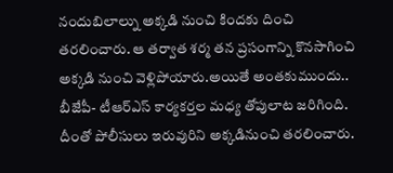నందుబిలాల్ను అక్కడి నుంచి కిందకు దించి తరలించారు. ఆ తర్వాత శర్మ తన ప్రసంగాన్ని కొనసాగించి అక్కడి నుంచి వెళ్లిపోయారు.అయితే అంతకుముందు.. బీజేపీ- టీఆర్ఎస్ కార్యకర్తల మధ్య తోపులాట జరిగింది. దీంతో పోలీసులు ఇరువురిని అక్కడినుంచి తరలించారు.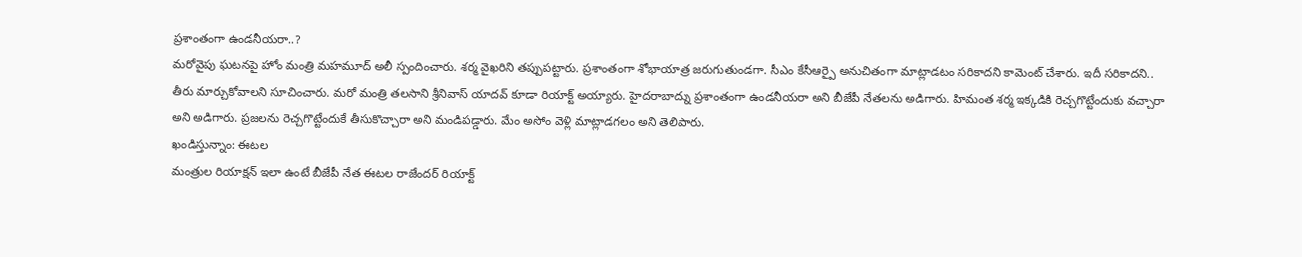ప్రశాంతంగా ఉండనీయరా..?
మరోవైపు ఘటనపై హోం మంత్రి మహమూద్ అలీ స్పందించారు. శర్మ వైఖరిని తప్పుపట్టారు. ప్రశాంతంగా శోభాయాత్ర జరుగుతుండగా. సీఎం కేసీఆర్పై అనుచితంగా మాట్లాడటం సరికాదని కామెంట్ చేశారు. ఇదీ సరికాదని.. తీరు మార్చుకోవాలని సూచించారు. మరో మంత్రి తలసాని శ్రీనివాస్ యాదవ్ కూడా రియాక్ట్ అయ్యారు. హైదరాబాద్ను ప్రశాంతంగా ఉండనీయరా అని బీజేపీ నేతలను అడిగారు. హిమంత శర్మ ఇక్కడికి రెచ్చగొట్టేందుకు వచ్చారా అని అడిగారు. ప్రజలను రెచ్చగొట్టేందుకే తీసుకొచ్చారా అని మండిపడ్డారు. మేం అసోం వెళ్లి మాట్లాడగలం అని తెలిపారు.
ఖండిస్తున్నాం: ఈటల
మంత్రుల రియాక్షన్ ఇలా ఉంటే బీజేపీ నేత ఈటల రాజేందర్ రియాక్ట్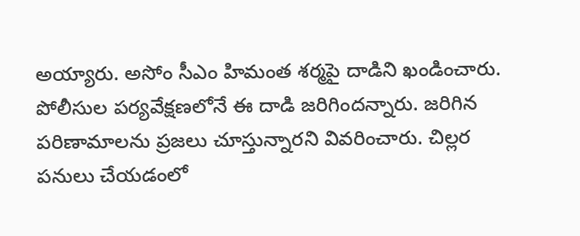అయ్యారు. అసోం సీఎం హిమంత శర్మపై దాడిని ఖండించారు. పోలీసుల పర్యవేక్షణలోనే ఈ దాడి జరిగిందన్నారు. జరిగిన పరిణామాలను ప్రజలు చూస్తున్నారని వివరించారు. చిల్లర పనులు చేయడంలో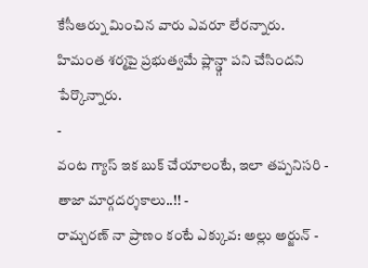కేసీఆర్ను మించిన వారు ఎవరూ లేరన్నారు. హిమంత శర్మపై ప్రభుత్వమే ప్లాన్డ్గా పని చేసిందని పేర్కొన్నారు.
-
వంట గ్యాస్ ఇక బుక్ చేయాలంటే, ఇలా తప్పనిసరి - తాజా మార్గదర్శకాలు..!! -
రామ్చరణ్ నా ప్రాణం కంటే ఎక్కువ: అల్లు అర్జున్ -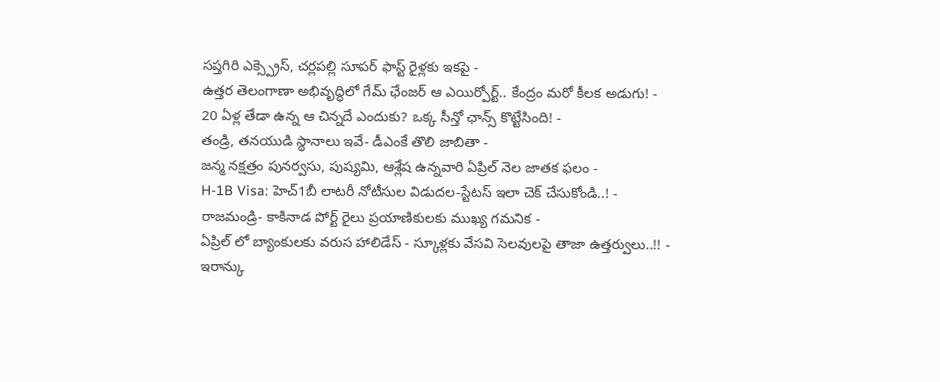సప్తగిరి ఎక్స్ప్రెస్, చర్లపల్లి సూపర్ ఫాస్ట్ రైళ్లకు ఇకపై -
ఉత్తర తెలంగాణా అభివృద్ధిలో గేమ్ ఛేంజర్ ఆ ఎయిర్పోర్ట్.. కేంద్రం మరో కీలక అడుగు! -
20 ఏళ్ల తేడా ఉన్న ఆ చిన్నదే ఎందుకు? ఒక్క సీన్తో ఛాన్స్ కొట్టేసింది! -
తండ్రి, తనయుడి స్థానాలు ఇవే- డీఎంకే తొలి జాబితా -
జన్మ నక్షత్రం పునర్వసు, పుష్యమి, ఆశ్లేష ఉన్నవారి ఏప్రిల్ నెల జాతక ఫలం -
H-1B Visa: హెచ్1బీ లాటరీ నోటీసుల విడుదల-స్టేటస్ ఇలా చెక్ చేసుకోండి..! -
రాజమండ్రి- కాకినాడ పోర్ట్ రైలు ప్రయాణికులకు ముఖ్య గమనిక -
ఏప్రిల్ లో బ్యాంకులకు వరుస హాలిడేస్ - స్కూళ్లకు వేసవి సెలవులపై తాజా ఉత్తర్వులు..!! -
ఇరాన్కు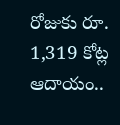రోజుకు రూ. 1,319 కోట్ల ఆదాయం..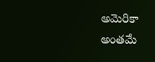అమెరికా అంతమే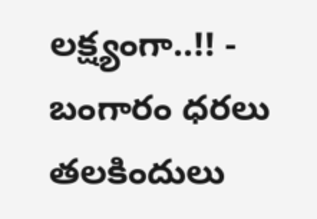లక్ష్యంగా..!! -
బంగారం ధరలు తలకిందులు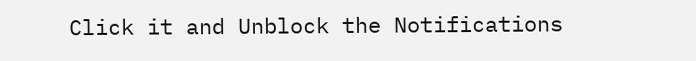Click it and Unblock the Notifications